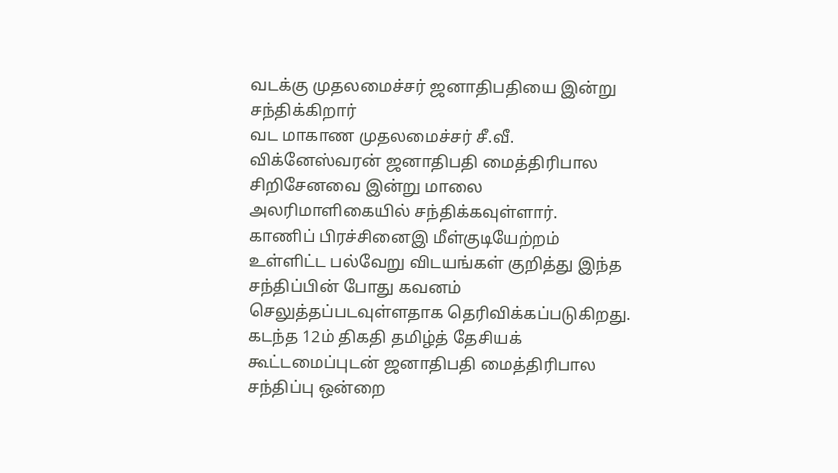வடக்கு முதலமைச்சர் ஜனாதிபதியை இன்று சந்திக்கிறார்
வட மாகாண முதலமைச்சர் சீ.வீ. விக்னேஸ்வரன் ஜனாதிபதி மைத்திரிபால சிறிசேனவை இன்று மாலை அலரிமாளிகையில் சந்திக்கவுள்ளார்.
காணிப் பிரச்சினைஇ மீள்குடியேற்றம் உள்ளிட்ட பல்வேறு விடயங்கள் குறித்து இந்த சந்திப்பின் போது கவனம் செலுத்தப்படவுள்ளதாக தெரிவிக்கப்படுகிறது. கடந்த 12ம் திகதி தமிழ்த் தேசியக் கூட்டமைப்புடன் ஜனாதிபதி மைத்திரிபால சந்திப்பு ஒன்றை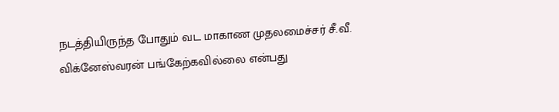நடத்தியிருந்த போதும் வட மாகாண முதலமைச்சர் சீ.வீ. விக்னேஸ்வரன் பங்கேற்கவில்லை என்பது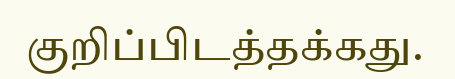குறிப்பிடத்தக்கது.